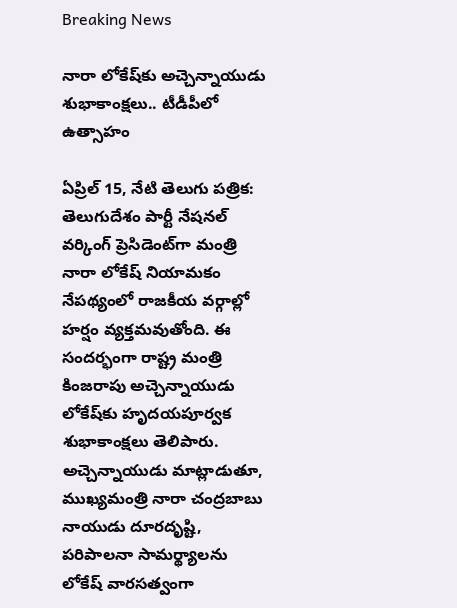Breaking News

నారా లోకేష్‌కు అచ్చెన్నాయుడు శుభాకాంక్షలు.. టీడీపీలో ఉత్సాహం

ఏప్రిల్ 15, నేటి తెలుగు పత్రిక: తెలుగుదేశం పార్టీ నేషనల్ వర్కింగ్ ప్రెసిడెంట్‌గా మంత్రి నారా లోకేష్ నియామకం నేపథ్యంలో రాజకీయ వర్గాల్లో హర్షం వ్యక్తమవుతోంది. ఈ సందర్భంగా రాష్ట్ర మంత్రి కింజరాపు అచ్చెన్నాయుడు లోకేష్‌కు హృదయపూర్వక శుభాకాంక్షలు తెలిపారు. అచ్చెన్నాయుడు మాట్లాడుతూ, ముఖ్యమంత్రి నారా చంద్రబాబు నాయుడు దూరదృష్టి, పరిపాలనా సామర్థ్యాలను లోకేష్ వారసత్వంగా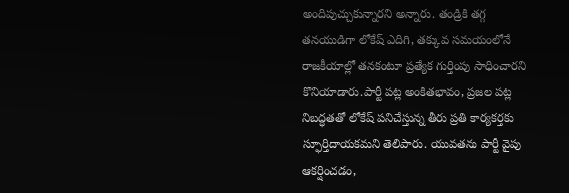అందిపుచ్చుకున్నారని అన్నారు. తండ్రికి తగ్గ తనయుడిగా లోకేష్ ఎదిగి, తక్కువ సమయంలోనే రాజకీయాల్లో తనకంటూ ప్రత్యేక గుర్తింపు సాధించారని కొనియాడారు.పార్టీ పట్ల అంకితభావం, ప్రజల పట్ల నిబద్ధతతో లోకేష్ పనిచేస్తున్న తీరు ప్రతి కార్యకర్తకు స్ఫూర్తిదాయకమని తెలిపారు. యువతను పార్టీ వైపు ఆకర్షించడం,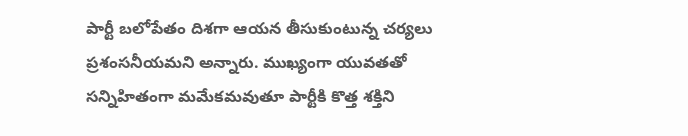పార్టీ బలోపేతం దిశగా ఆయన తీసుకుంటున్న చర్యలు ప్రశంసనీయమని అన్నారు. ముఖ్యంగా యువతతో సన్నిహితంగా మమేకమవుతూ పార్టీకి కొత్త శక్తిని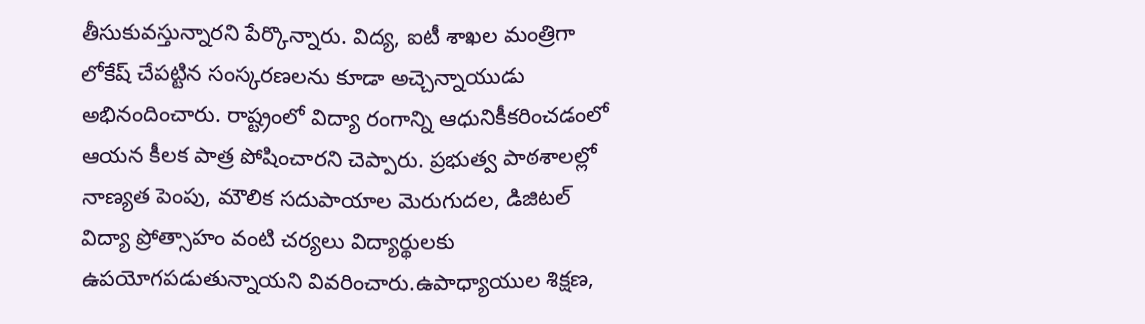తీసుకువస్తున్నారని పేర్కొన్నారు. విద్య, ఐటీ శాఖల మంత్రిగా లోకేష్ చేపట్టిన సంస్కరణలను కూడా అచ్చెన్నాయుడు అభినందించారు. రాష్ట్రంలో విద్యా రంగాన్ని ఆధునికీకరించడంలో ఆయన కీలక పాత్ర పోషించారని చెప్పారు. ప్రభుత్వ పాఠశాలల్లో నాణ్యత పెంపు, మౌలిక సదుపాయాల మెరుగుదల, డిజిటల్ విద్యా ప్రోత్సాహం వంటి చర్యలు విద్యార్థులకు ఉపయోగపడుతున్నాయని వివరించారు.ఉపాధ్యాయుల శిక్షణ,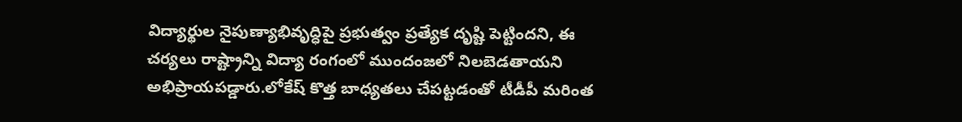విద్యార్థుల నైపుణ్యాభివృద్ధిపై ప్రభుత్వం ప్రత్యేక దృష్టి పెట్టిందని, ఈ చర్యలు రాష్ట్రాన్ని విద్యా రంగంలో ముందంజలో నిలబెడతాయని అభిప్రాయపడ్డారు.లోకేష్ కొత్త బాధ్యతలు చేపట్టడంతో టీడీపీ మరింత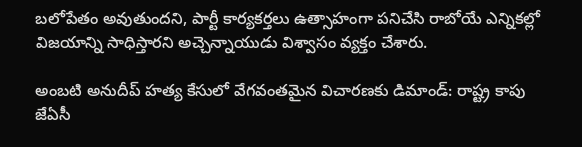బలోపేతం అవుతుందని, పార్టీ కార్యకర్తలు ఉత్సాహంగా పనిచేసి రాబోయే ఎన్నికల్లో విజయాన్ని సాధిస్తారని అచ్చెన్నాయుడు విశ్వాసం వ్యక్తం చేశారు.

అంబటి అనుదీప్ హత్య కేసులో వేగవంతమైన విచారణకు డిమాండ్: రాష్ట్ర కాపు జేఏసీ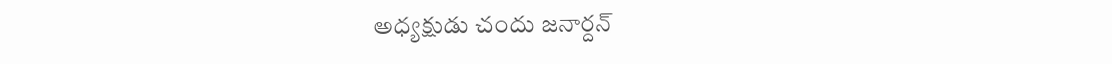అధ్యక్షుడు చందు జనార్దన్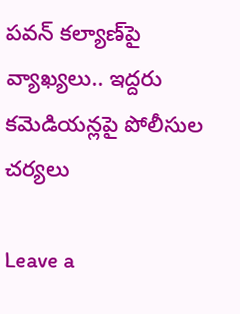పవన్ కల్యాణ్‌పై వ్యాఖ్యలు.. ఇద్దరు కమెడియన్లపై పోలీసుల చర్యలు

Leave a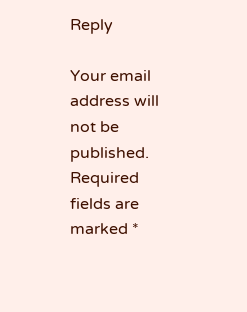Reply

Your email address will not be published. Required fields are marked *